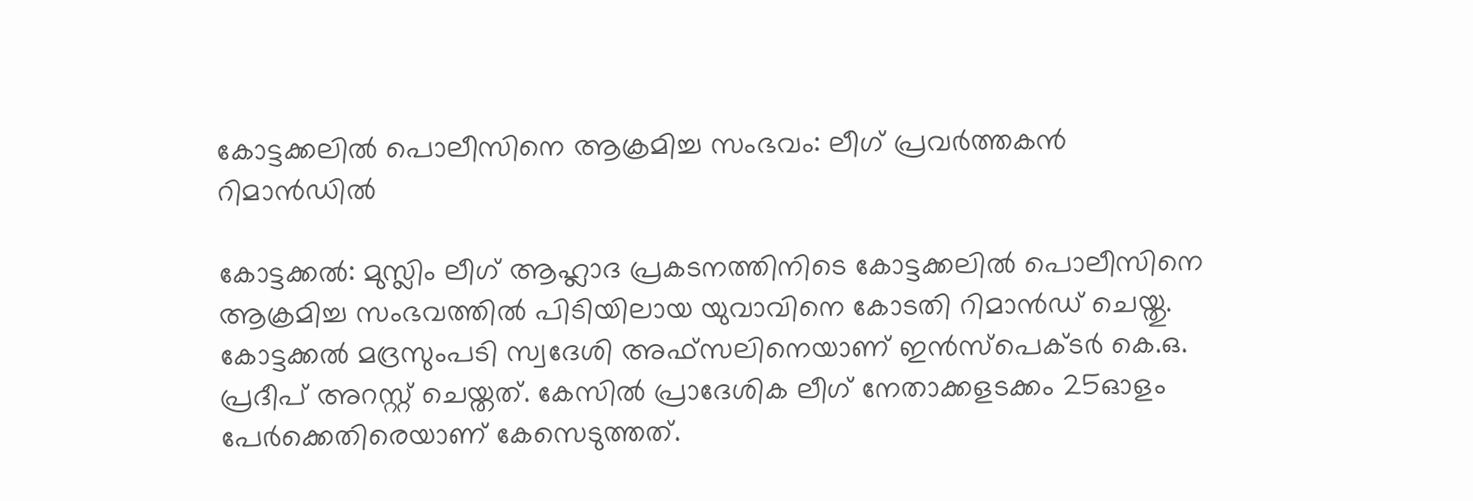കോട്ടക്കലിൽ പൊലീസിനെ ആക്രമിച്ച സംഭവം: ലീഗ് പ്രവർത്തകൻ റിമാൻഡിൽ

കോട്ടക്കൽ: മുസ്ലിം ലീഗ് ആഹ്ലാദ പ്രകടനത്തിനിടെ കോട്ടക്കലിൽ പൊലീസിനെ ആക്രമിച്ച സംഭവത്തിൽ പിടിയിലായ യുവാവിനെ കോടതി റിമാൻഡ് ചെയ്തു. കോട്ടക്കൽ മദ്രസുംപടി സ്വദേശി അഫ്സലിനെയാണ് ഇൻസ്പെക്ടർ കെ.ഒ. പ്രദീപ് അറസ്റ്റ് ചെയ്തത്. കേസിൽ പ്രാദേശിക ലീഗ് നേതാക്കളടക്കം 25ഓളം പേർക്കെതിരെയാണ് കേസെടുത്തത്.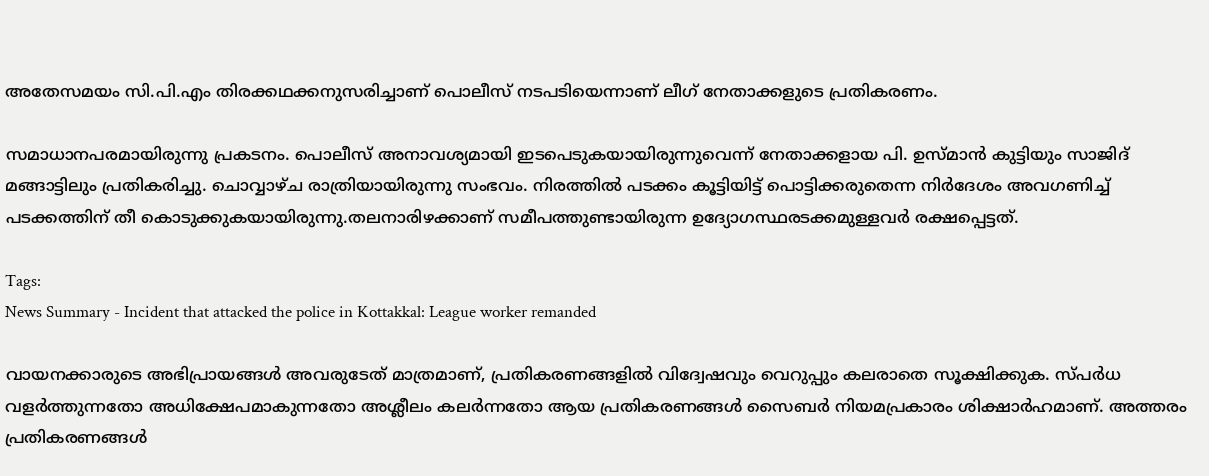അതേസമയം സി.പി.എം തിരക്കഥക്കനുസരിച്ചാണ് പൊലീസ് നടപടിയെന്നാണ് ലീഗ് നേതാക്കളുടെ പ്രതികരണം.

സമാധാനപരമായിരുന്നു പ്രകടനം. പൊലീസ് അനാവശ്യമായി ഇടപെടുകയായിരുന്നുവെന്ന് നേതാക്കളായ പി. ഉസ്മാൻ കുട്ടിയും സാജിദ് മങ്ങാട്ടിലും പ്രതികരിച്ചു. ചൊവ്വാഴ്ച രാത്രിയായിരുന്നു സംഭവം. നിരത്തിൽ പടക്കം കൂട്ടിയിട്ട് പൊട്ടിക്കരുതെന്ന നിർദേശം അവഗണിച്ച് പടക്കത്തിന് തീ കൊടുക്കുകയായിരുന്നു.തലനാരിഴക്കാണ് സമീപത്തുണ്ടായിരുന്ന ഉദ്യോഗസ്ഥരടക്കമുള്ളവർ രക്ഷപ്പെട്ടത്.

Tags:
News Summary - Incident that attacked the police in Kottakkal: League worker remanded

വായനക്കാരുടെ അഭിപ്രായങ്ങള്‍ അവരുടേത് മാത്രമാണ്, പ്രതികരണങ്ങളിൽ വിദ്വേഷവും വെറുപ്പും കലരാതെ സൂക്ഷിക്കുക. സ്പർധ വളർത്തുന്നതോ അധിക്ഷേപമാകുന്നതോ അശ്ലീലം കലർന്നതോ ആയ പ്രതികരണങ്ങൾ സൈബർ നിയമപ്രകാരം ശിക്ഷാർഹമാണ്. അത്തരം പ്രതികരണങ്ങൾ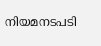നിയമനടപടി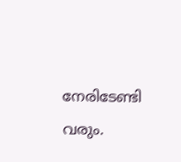നേരിടേണ്ടി വരും.